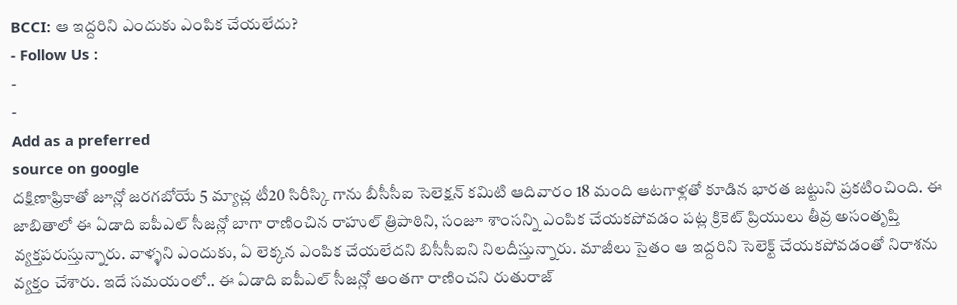BCCI: ఆ ఇద్దరిని ఎందుకు ఎంపిక చేయలేదు?
- Follow Us :
-
-
Add as a preferred
source on google
దక్షిణాఫ్రికాతో జూన్లో జరగబోయే 5 మ్యాచ్ల టీ20 సిరీస్కి గాను బీసీసీఐ సెలెక్షన్ కమిటి ఆదివారం 18 మంది ఆటగాళ్లతో కూడిన భారత జట్టుని ప్రకటించింది. ఈ జాబితాలో ఈ ఏడాది ఐపీఎల్ సీజన్లో బాగా రాణించిన రాహుల్ త్రిపాఠిని, సంజూ శాంసన్ని ఎంపిక చేయకపోవడం పట్ల క్రికెట్ ప్రియులు తీవ్ర అసంతృప్తి వ్యక్తపరుస్తున్నారు. వాళ్ళని ఎందుకు, ఏ లెక్కన ఎంపిక చేయలేదని బిసీసీఐని నిలదీస్తున్నారు. మాజీలు సైతం ఆ ఇద్దరిని సెలెక్ట్ చేయకపోవడంతో నిరాశను వ్యక్తం చేశారు. ఇదే సమయంలో.. ఈ ఏడాది ఐపీఎల్ సీజన్లో అంతగా రాణించని రుతురాజ్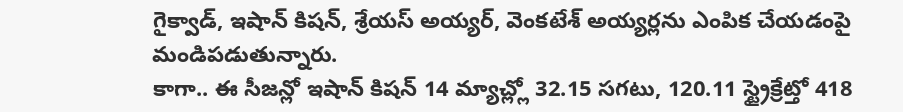గైక్వాడ్, ఇషాన్ కిషన్, శ్రేయస్ అయ్యర్, వెంకటేశ్ అయ్యర్లను ఎంపిక చేయడంపై మండిపడుతున్నారు.
కాగా.. ఈ సీజన్లో ఇషాన్ కిషన్ 14 మ్యాచ్ల్లో 32.15 సగటు, 120.11 స్ట్రైక్రేట్తో 418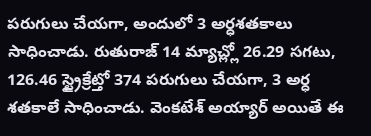పరుగులు చేయగా, అందులో 3 అర్ధశతకాలు సాధించాడు. రుతురాజ్ 14 మ్యాచ్ల్లో 26.29 సగటు, 126.46 స్ట్రైక్రేట్తో 374 పరుగులు చేయగా, 3 అర్ధ శతకాలే సాధించాడు. వెంకటేశ్ అయ్యార్ అయితే ఈ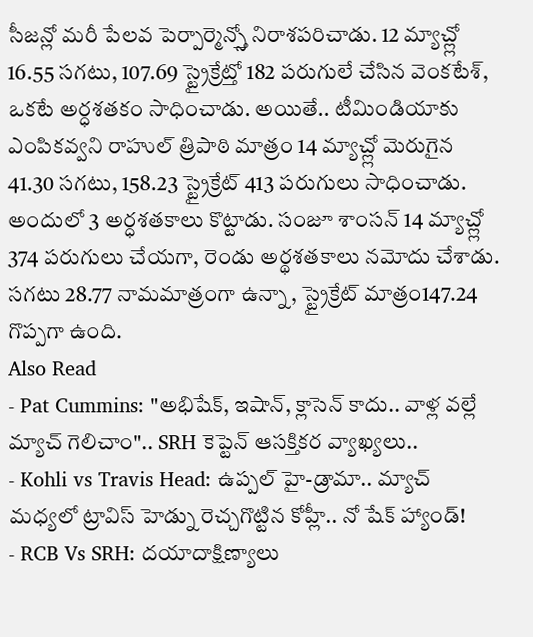సీజన్లో మరీ పేలవ పెర్పార్మెన్స్తో నిరాశపరిచాడు. 12 మ్యాచ్ల్లో 16.55 సగటు, 107.69 స్ట్రైక్రేట్తో 182 పరుగులే చేసిన వెంకటేశ్, ఒకటే అర్ధశతకం సాధించాడు. అయితే.. టీమిండియాకు ఎంపికవ్వని రాహుల్ త్రిపాఠి మాత్రం 14 మ్యాచ్ల్లో మెరుగైన 41.30 సగటు, 158.23 స్ట్రైక్రేట్ 413 పరుగులు సాధించాడు. అందులో 3 అర్ధశతకాలు కొట్టాడు. సంజూ శాంసన్ 14 మ్యాచ్ల్లో 374 పరుగులు చేయగా, రెండు అర్థశతకాలు నమోదు చేశాడు. సగటు 28.77 నామమాత్రంగా ఉన్నా, స్ట్రైక్రేట్ మాత్రం147.24 గొప్పగా ఉంది.
Also Read
- Pat Cummins: "అభిషేక్, ఇషాన్, క్లాసెన్ కాదు.. వాళ్ల వల్లే మ్యాచ్ గెలిచాం".. SRH కెప్టెన్ ఆసక్తికర వ్యాఖ్యలు..
- Kohli vs Travis Head: ఉప్పల్ హై-డ్రామా.. మ్యాచ్ మధ్యలో ట్రావిస్ హెడ్ను రెచ్చగొట్టిన కోహ్లీ.. నో షేక్ హ్యాండ్!
- RCB Vs SRH: దయాదాక్షిణ్యాలు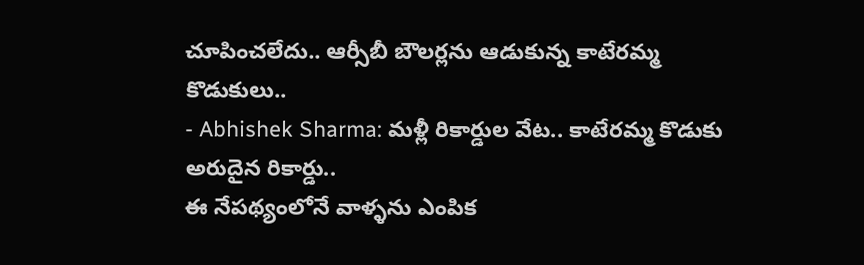చూపించలేదు.. ఆర్సీబీ బౌలర్లను ఆడుకున్న కాటేరమ్మ కొడుకులు..
- Abhishek Sharma: మళ్లీ రికార్డుల వేట.. కాటేరమ్మ కొడుకు అరుదైన రికార్డు..
ఈ నేపథ్యంలోనే వాళ్ళను ఎంపిక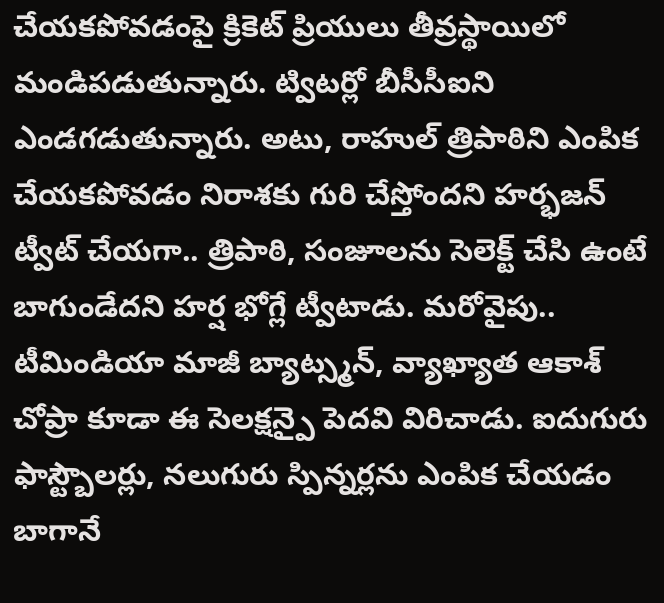చేయకపోవడంపై క్రికెట్ ప్రియులు తీవ్రస్థాయిలో మండిపడుతున్నారు. ట్విటర్లో బీసీసీఐని ఎండగడుతున్నారు. అటు, రాహుల్ త్రిపాఠిని ఎంపిక చేయకపోవడం నిరాశకు గురి చేస్తోందని హర్భజన్ ట్వీట్ చేయగా.. త్రిపాఠి, సంజూలను సెలెక్ట్ చేసి ఉంటే బాగుండేదని హర్ష భోగ్లే ట్వీటాడు. మరోవైపు.. టీమిండియా మాజీ బ్యాట్స్మన్, వ్యాఖ్యాత ఆకాశ్ చోప్రా కూడా ఈ సెలక్షన్పై పెదవి విరిచాడు. ఐదుగురు ఫాస్ట్బౌలర్లు, నలుగురు స్పిన్నర్లను ఎంపిక చేయడం బాగానే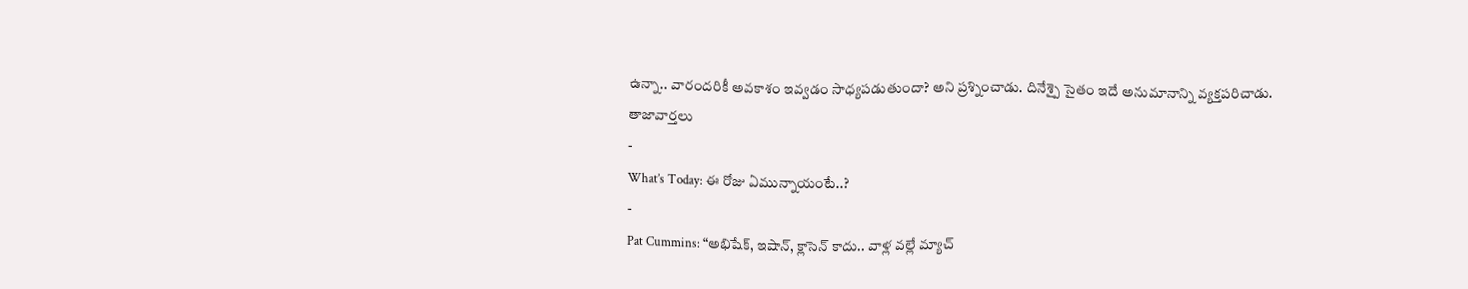ఉన్నా.. వారందరికీ అవకాశం ఇవ్వడం సాధ్యపడుతుందా? అని ప్రశ్నించాడు. దినేశ్పై సైతం ఇదే అనుమానాన్ని వ్యక్తపరిచాడు.
తాజావార్తలు
-
What’s Today: ఈ రోజు ఏమున్నాయంటే..?
-
Pat Cummins: “అభిషేక్, ఇషాన్, క్లాసెన్ కాదు.. వాళ్ల వల్లే మ్యాచ్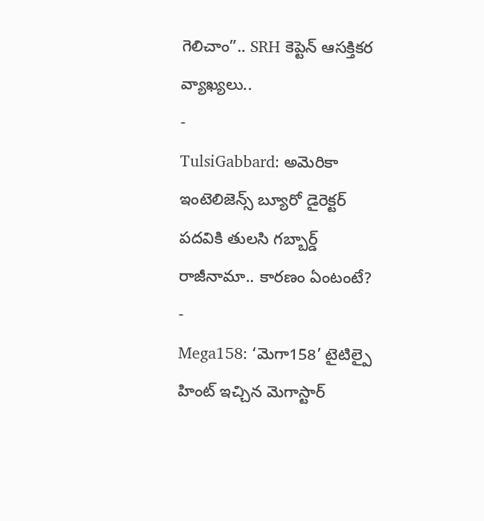గెలిచాం”.. SRH కెప్టెన్ ఆసక్తికర వ్యాఖ్యలు..
-
TulsiGabbard: అమెరికా ఇంటెలిజెన్స్ బ్యూరో డైరెక్టర్ పదవికి తులసి గబ్బార్డ్ రాజీనామా.. కారణం ఏంటంటే?
-
Mega158: ‘మెగా158’ టైటిల్పై హింట్ ఇచ్చిన మెగాస్టార్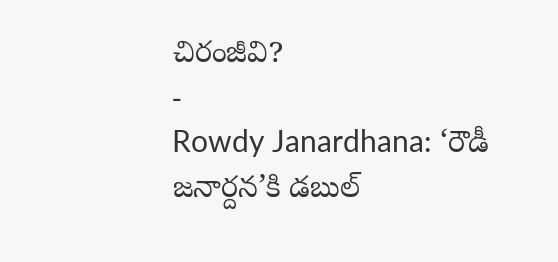చిరంజీవి?
-
Rowdy Janardhana: ‘రౌడీ జనార్దన’కి డబుల్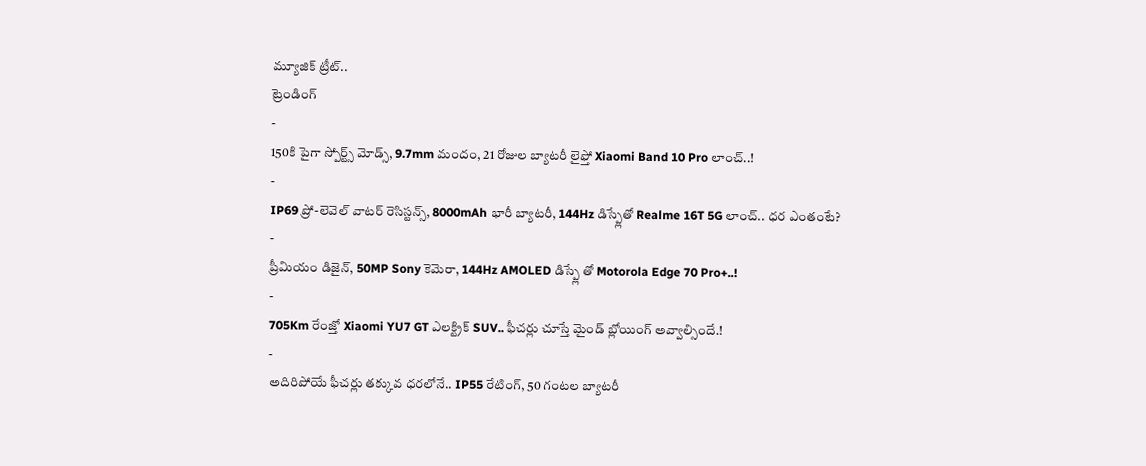మ్యూజిక్ ట్రీట్..
ట్రెండింగ్
-
150కి పైగా స్పోర్ట్స్ మోడ్స్, 9.7mm మందం, 21 రోజుల బ్యాటరీ లైఫ్తో Xiaomi Band 10 Pro లాంచ్..!
-
IP69 ప్రో-లెవెల్ వాటర్ రెసిస్టన్స్, 8000mAh భారీ బ్యాటరీ, 144Hz డిస్ప్లేతో Realme 16T 5G లాంచ్.. ధర ఎంతంటే?
-
ప్రీమియం డిజైన్, 50MP Sony కెమెరా, 144Hz AMOLED డిస్ప్లే తో Motorola Edge 70 Pro+..!
-
705Km రేంజ్తో Xiaomi YU7 GT ఎలక్ట్రిక్ SUV.. ఫీచర్లు చూస్తే మైండ్ బ్లోయింగ్ అవ్వాల్సిందే.!
-
అదిరిపోయే ఫీచర్లు తక్కువ ధరలోనే.. IP55 రేటింగ్, 50 గంటల బ్యాటరీ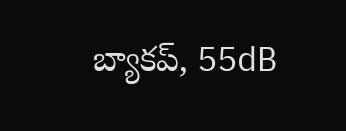బ్యాకప్, 55dB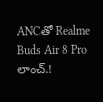ANCతో Realme Buds Air 8 Pro లాంచ్.!